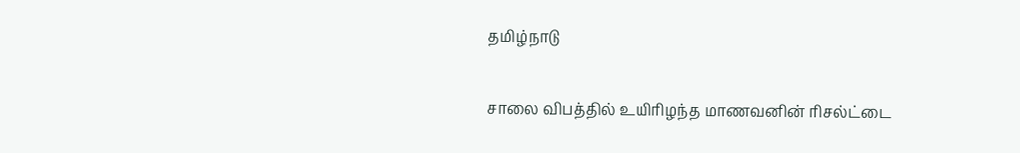தமிழ்நாடு

சாலை விபத்தில் உயிரிழந்த மாணவனின் ரிசல்ட்டை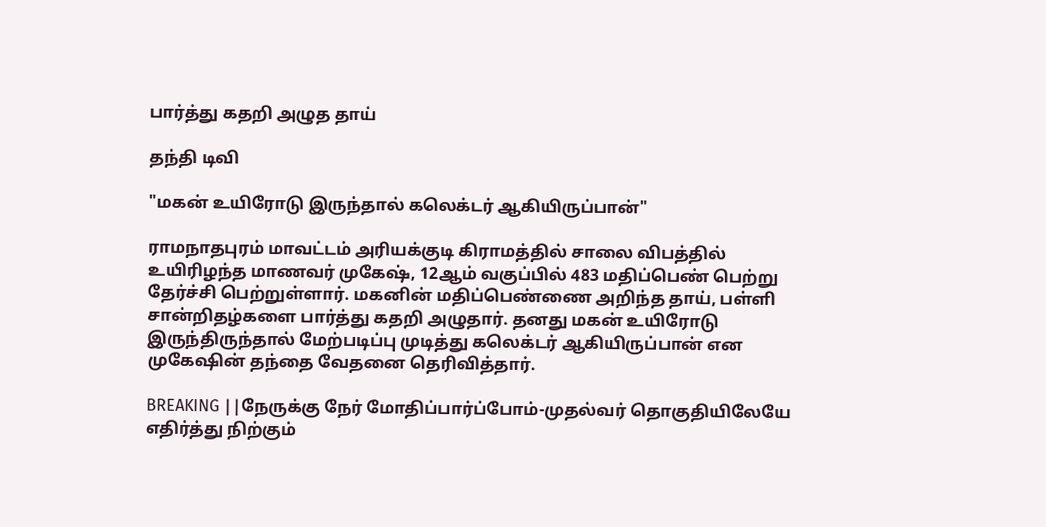பார்த்து கதறி அழுத தாய்

தந்தி டிவி

"மகன் உயிரோடு இருந்தால் கலெக்டர் ஆகியிருப்பான்"

ராமநாதபுரம் மாவட்டம் அரியக்குடி கிராமத்தில் சாலை விபத்தில் உயிரிழந்த மாணவர் முகேஷ், 12ஆம் வகுப்பில் 483 மதிப்பெண் பெற்று தேர்ச்சி பெற்றுள்ளார். மகனின் மதிப்பெண்ணை அறிந்த தாய், பள்ளி சான்றிதழ்களை பார்த்து கதறி அழுதார். தனது மகன் உயிரோடு இருந்திருந்தால் மேற்படிப்பு முடித்து கலெக்டர் ஆகியிருப்பான் என முகேஷின் தந்தை வேதனை தெரிவித்தார்.

BREAKING ||நேருக்கு நேர் மோதிப்பார்ப்போம்-முதல்வர் தொகுதியிலேயே எதிர்த்து நிற்கும்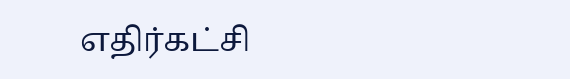எதிர்கட்சி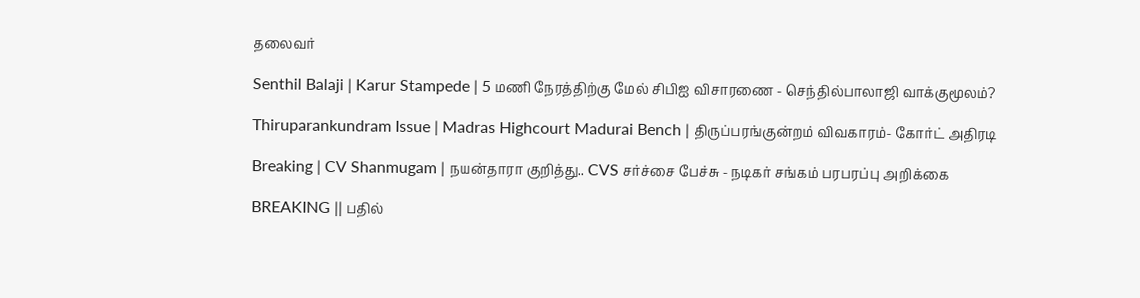தலைவர்

Senthil Balaji | Karur Stampede | 5 மணி நேரத்திற்கு மேல் சிபிஐ விசாரணை - செந்தில்பாலாஜி வாக்குமூலம்?

Thiruparankundram Issue | Madras Highcourt Madurai Bench | திருப்பரங்குன்றம் விவகாரம்- கோர்ட் அதிரடி

Breaking | CV Shanmugam | நயன்தாரா குறித்து.. CVS சர்ச்சை பேச்சு - நடிகர் சங்கம் பரபரப்பு அறிக்கை

BREAKING || பதில்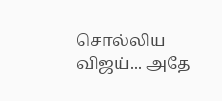சொல்லிய விஜய்... அதே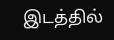இடத்தில்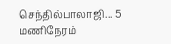செந்தில்பாலாஜி... 5 மணிநேரம்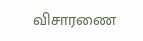விசாரணை